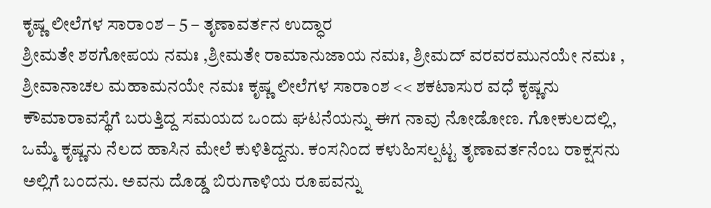ಕೃಷ್ಣ ಲೀಲೆಗಳ ಸಾರಾಂಶ – 5 – ತೃಣಾವರ್ತನ ಉದ್ಧಾರ
ಶ್ರೀಮತೇ ಶಠಗೋಪಯ ನಮಃ ,ಶ್ರೀಮತೇ ರಾಮಾನುಜಾಯ ನಮಃ, ಶ್ರೀಮದ್ ವರವರಮುನಯೇ ನಮಃ , ಶ್ರೀವಾನಾಚಲ ಮಹಾಮನಯೇ ನಮಃ ಕೃಷ್ಣ ಲೀಲೆಗಳ ಸಾರಾಂಶ << ಶಕಟಾಸುರ ವಧೆ ಕೃಷ್ಣನು ಕೌಮಾರಾವಸ್ಥೆಗೆ ಬರುತ್ತಿದ್ದ ಸಮಯದ ಒಂದು ಘಟನೆಯನ್ನು ಈಗ ನಾವು ನೋಡೋಣ. ಗೋಕುಲದಲ್ಲಿ, ಒಮ್ಮೆ ಕೃಷ್ಣನು ನೆಲದ ಹಾಸಿನ ಮೇಲೆ ಕುಳಿತಿದ್ದನು. ಕಂಸನಿಂದ ಕಳುಹಿಸಲ್ಪಟ್ಟ ತೃಣಾವರ್ತನೆಂಬ ರಾಕ್ಷಸನು ಅಲ್ಲಿಗೆ ಬಂದನು. ಅವನು ದೊಡ್ಡ ಬಿರುಗಾಳಿಯ ರೂಪವನ್ನು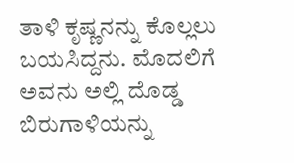ತಾಳಿ ಕೃಷ್ಣನನ್ನು ಕೊಲ್ಲಲು ಬಯಸಿದ್ದನು. ಮೊದಲಿಗೆ ಅವನು ಅಲ್ಲಿ ದೊಡ್ಡ ಬಿರುಗಾಳಿಯನ್ನು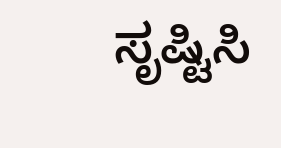ಸೃಷ್ಟಿಸಿ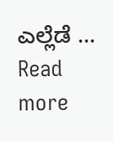ಎಲ್ಲೆಡೆ … Read more